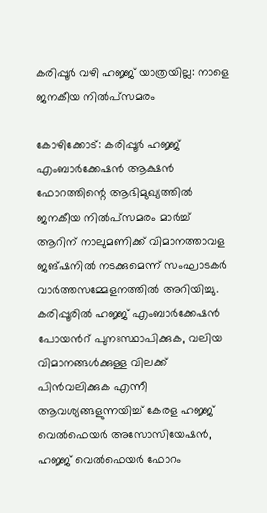കരിപ്പൂർ വഴി ഹജ്ജ് യാത്രയില്ല: നാളെ ജനകീയ നിൽപ്സമരം

കോഴിക്കോട്: കരിപ്പൂർ ഹജ്ജ് എംബാർക്കേഷൻ ആക്ഷൻ ഫോറത്തിന്റെ ആഭിമുഖ്യത്തിൽ ജനകീയ നിൽപ്സമരം മാർച്ച് ആറിന് നാലുമണിക്ക് വിമാനത്താവള ജങ്ഷനിൽ നടക്കുമെന്ന് സംഘാടകർ വാർത്തസമ്മേളനത്തിൽ അറിയിച്ചു. കരിപ്പൂരിൽ ഹജ്ജ് എംബാർക്കേഷൻ പോയന്‍റ് പുനഃസ്ഥാപിക്കുക, വലിയ വിമാനങ്ങൾക്കുള്ള വിലക്ക് പിൻവലിക്കുക എന്നീ ആവശ്യങ്ങളുന്നയിച്ച് കേരള ഹജ്ജ് വെൽഫെയർ അസോസിയേഷൻ, ഹജ്ജ് വെൽഫെയർ ഫോറം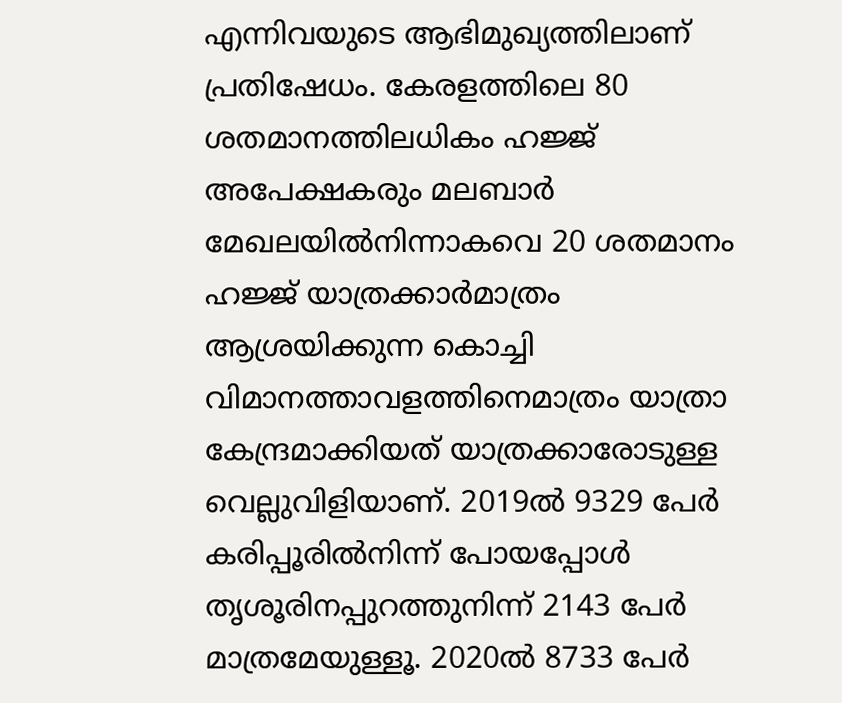എന്നിവയുടെ ആഭിമുഖ്യത്തിലാണ് പ്രതിഷേധം. കേരളത്തിലെ 80 ശതമാനത്തിലധികം ഹജ്ജ് അപേക്ഷകരും മലബാർ മേഖലയിൽനിന്നാകവെ 20 ശതമാനം ഹജ്ജ് യാത്രക്കാർമാത്രം ആശ്രയിക്കുന്ന കൊച്ചി വിമാനത്താവളത്തിനെമാത്രം യാത്രാ കേന്ദ്രമാക്കിയത് യാത്രക്കാരോടുള്ള വെല്ലുവിളിയാണ്. 2019ൽ 9329 പേർ കരിപ്പൂരിൽനിന്ന് പോയപ്പോൾ തൃശൂരിനപ്പുറത്തുനിന്ന് 2143 പേർ മാത്രമേയുള്ളൂ. 2020ൽ 8733 പേർ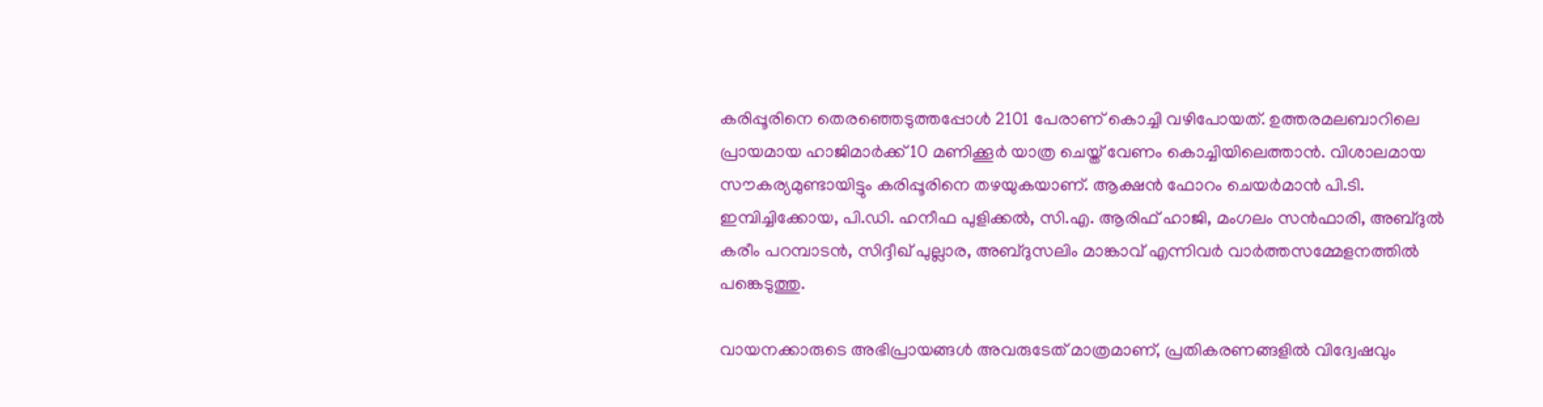കരിപ്പൂരിനെ തെരഞ്ഞെടുത്തപ്പോൾ 2101 പേരാണ് കൊച്ചി വഴിപോയത്. ഉത്തരമലബാറിലെ പ്രായമായ ഹാജിമാർക്ക് 10 മണിക്കൂർ യാത്ര ചെയ്ത് വേണം കൊച്ചിയിലെത്താൻ. വിശാലമായ സൗകര്യമുണ്ടായിട്ടും കരിപ്പൂരിനെ തഴയുകയാണ്. ആക്ഷൻ ഫോറം ചെയർമാൻ പി.ടി. ഇമ്പിച്ചിക്കോയ, പി.ഡി. ഹനീഫ പുളിക്കൽ, സി.എ. ആരിഫ് ഹാജി, മംഗലം സൻഫാരി, അബ്ദുൽ കരീം പറമ്പാടൻ, സിദ്ദീഖ് പുല്ലാര, അബ്ദുസലിം മാങ്കാവ് എന്നിവർ വാർത്തസമ്മേളനത്തിൽ പങ്കെടുത്തു.

വായനക്കാരുടെ അഭിപ്രായങ്ങള്‍ അവരുടേത് മാത്രമാണ്, പ്രതികരണങ്ങളിൽ വിദ്വേഷവും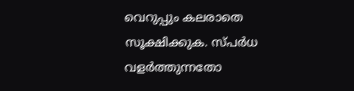വെറുപ്പും കലരാതെ സൂക്ഷിക്കുക. സ്പർധ വളർത്തുന്നതോ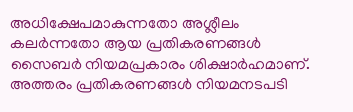അധിക്ഷേപമാകുന്നതോ അശ്ലീലം കലർന്നതോ ആയ പ്രതികരണങ്ങൾ സൈബർ നിയമപ്രകാരം ശിക്ഷാർഹമാണ്. അത്തരം പ്രതികരണങ്ങൾ നിയമനടപടി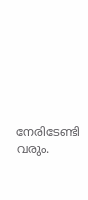നേരിടേണ്ടി വരും.